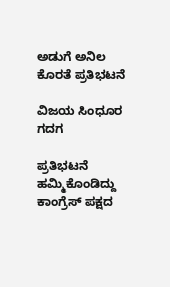ಅಡುಗೆ ಅನಿಲ ಕೊರತೆ ಪ್ರತಿಭಟನೆ

ವಿಜಯ ಸಿಂಧೂರ ಗದಗ

ಪ್ರತಿಭಟನೆ ಹಮ್ಮಿಕೊಂಡಿದ್ದು ಕಾಂಗ್ರೆಸ್ ಪಕ್ಷದ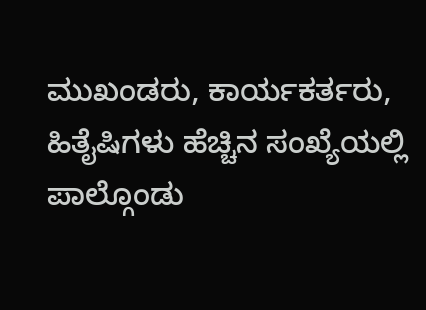ಮುಖಂಡರು, ಕಾರ್ಯಕರ್ತರು, ಹಿತೈಷಿಗಳು ಹೆಚ್ಚಿನ ಸಂಖ್ಯೆಯಲ್ಲಿ ಪಾಲ್ಗೊಂಡು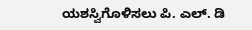ಯಶಸ್ವಿಗೊಳಿಸಲು ಪಿ. ಎಲ್. ಡಿ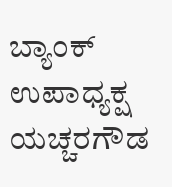ಬ್ಯಾಂಕ್ ಉಪಾಧ್ಯಕ್ಷ ಯಚ್ಚರಗೌಡ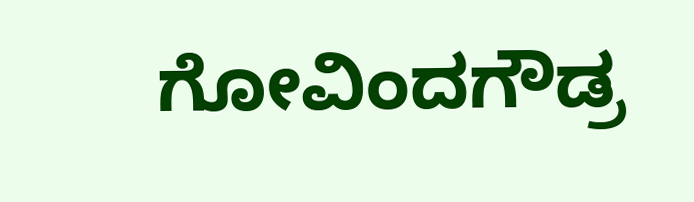ಗೋವಿಂದಗೌಡ್ರ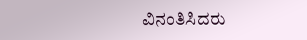ವಿನಂತಿಸಿದರು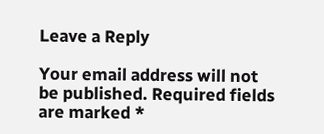Leave a Reply

Your email address will not be published. Required fields are marked *